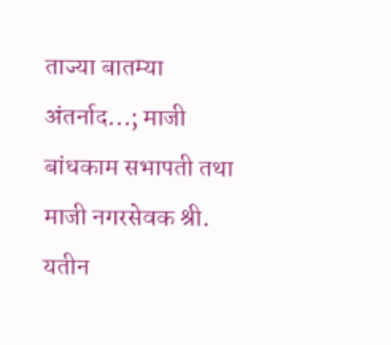ताज्या बातम्या
अंतर्नाद...; माजी बांधकाम सभापती तथा माजी नगरसेवक श्री. यतीन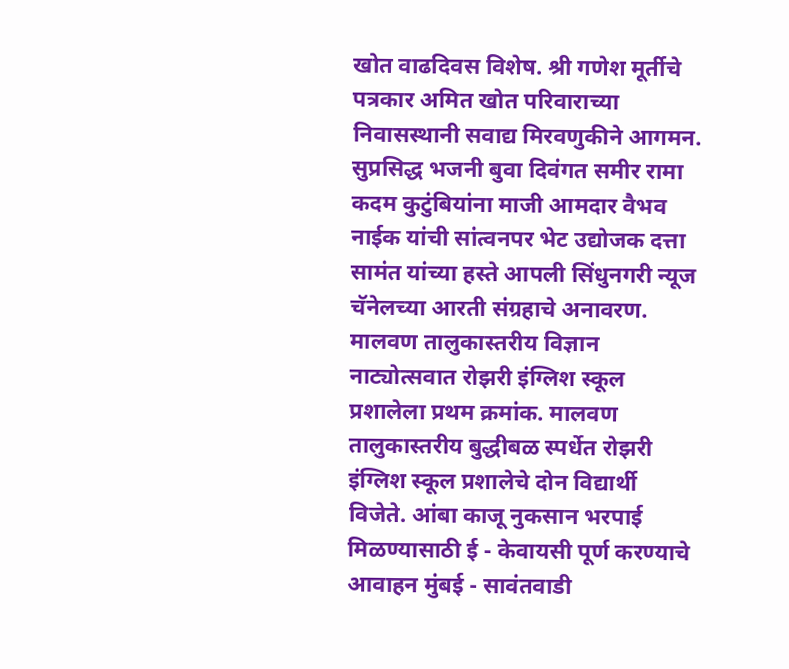खोत वाढदिवस विशेष. श्री गणेश मूर्तीचे पत्रकार अमित खोत परिवाराच्या निवासस्थानी सवाद्य मिरवणुकीने आगमन. सुप्रसिद्ध भजनी बुवा दिवंगत समीर रामा कदम कुटुंबियांना माजी आमदार वैभव नाईक यांची सांत्वनपर भेट उद्योजक दत्ता सामंत यांच्या हस्ते आपली सिंधुनगरी न्यूज चॅनेलच्या आरती संग्रहाचे अनावरण. मालवण तालुकास्तरीय विज्ञान नाट्योत्सवात रोझरी इंग्लिश स्कूल प्रशालेला प्रथम क्रमांक. मालवण तालुकास्तरीय बुद्धीबळ स्पर्धेत रोझरी इंग्लिश स्कूल प्रशालेचे दोन विद्यार्थी विजेते. आंबा काजू नुकसान भरपाई मिळण्यासाठी ई - केवायसी पूर्ण करण्याचे आवाहन मुंबई - सावंतवाडी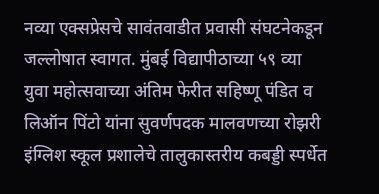नव्या एक्सप्रेसचे सावंतवाडीत प्रवासी संघटनेकडून जल्लोषात स्वागत. मुंबई विद्यापीठाच्या ५९ व्या युवा महोत्सवाच्या अंतिम फेरीत सहिष्णू पंडित व लिऑन पिंटो यांना सुवर्णपदक मालवणच्या रोझरी इंग्लिश स्कूल प्रशालेचे तालुकास्तरीय कबड्डी स्पर्धेत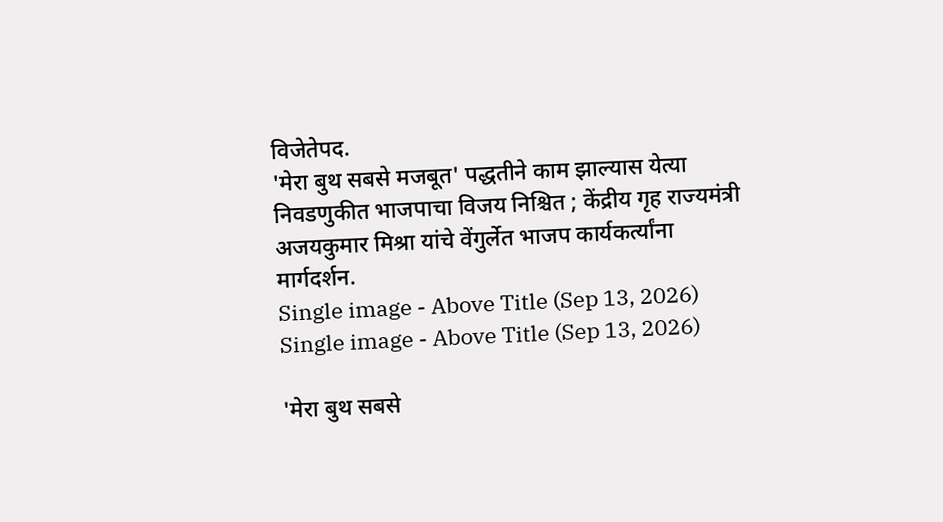विजेतेपद.
'मेरा बुथ सबसे मजबूत' पद्धतीने काम झाल्यास येत्या निवडणुकीत भाजपाचा विजय निश्चित ; केंद्रीय गृह राज्यमंत्री अजयकुमार मिश्रा यांचे वेंगुर्लेत भाजप कार्यकर्त्यांना मार्गदर्शन.
Single image - Above Title (Sep 13, 2026)
Single image - Above Title (Sep 13, 2026)

'मेरा बुथ सबसे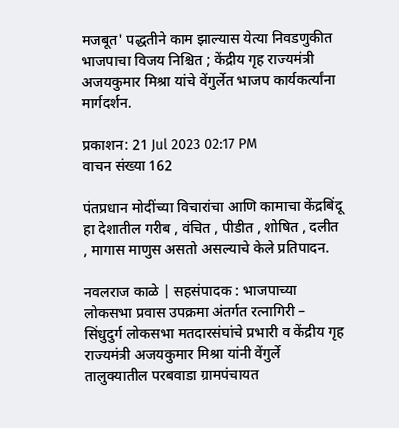मजबूत' पद्धतीने काम झाल्यास येत्या निवडणुकीत भाजपाचा विजय निश्चित ; केंद्रीय गृह राज्यमंत्री अजयकुमार मिश्रा यांचे वेंगुर्लेत भाजप कार्यकर्त्यांना मार्गदर्शन.

प्रकाशन: 21 Jul 2023 02:17 PM
वाचन संख्या 162

पंतप्रधान मोदींच्या विचारांचा आणि कामाचा केंद्रबिंदू हा देशातील गरीब , वंचित , पीडीत , शोषित , दलीत , मागास माणुस असतो असल्याचे केले प्रतिपादन.

नवलराज काळे | सहसंपादक : भाजपाच्या लोकसभा प्रवास उपक्रमा अंतर्गत रत्नागिरी – सिंधुदुर्ग लोकसभा मतदारसंघांचे प्रभारी व केंद्रीय गृह राज्यमंत्री अजयकुमार मिश्रा यांनी वेंगुर्ले तालुक्यातील परबवाडा ग्रामपंचायत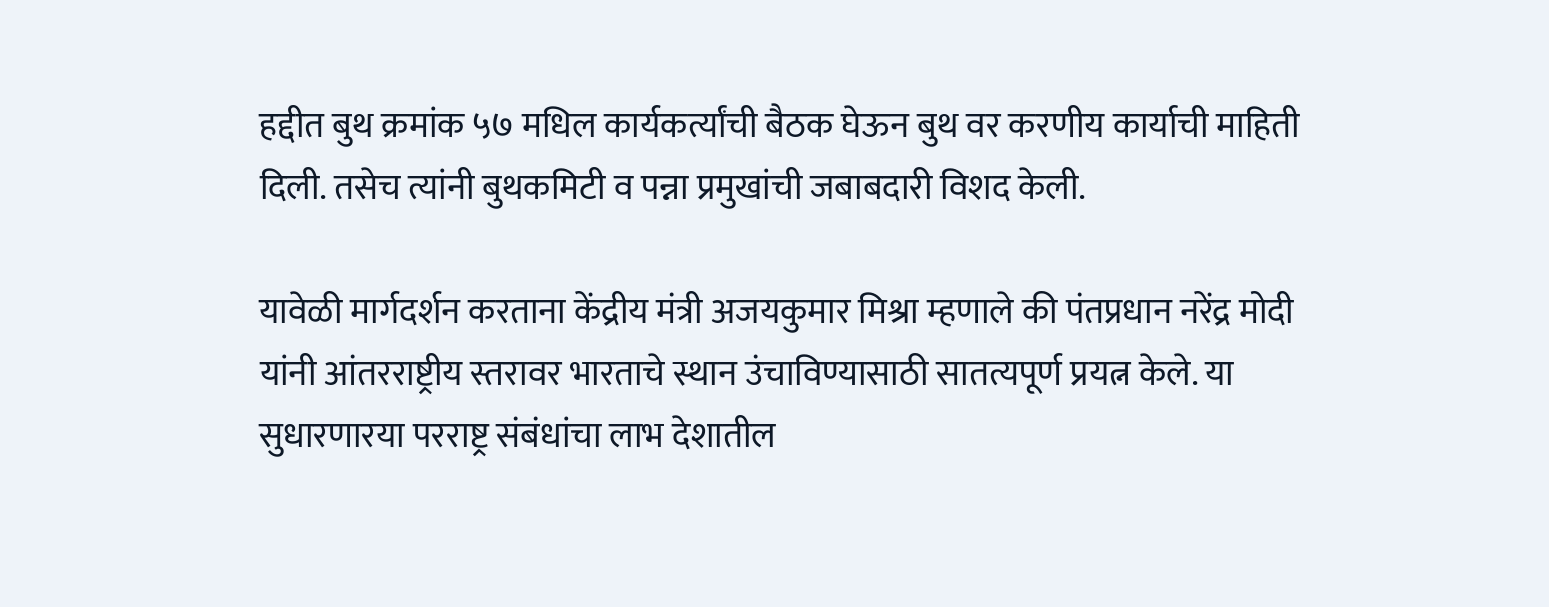हद्दीत बुथ क्रमांक ५७ मधिल कार्यकर्त्यांची बैठक घेऊन बुथ वर करणीय कार्याची माहिती दिली. तसेच त्यांनी बुथकमिटी व पन्ना प्रमुखांची जबाबदारी विशद केली.

यावेळी मार्गदर्शन करताना केंद्रीय मंत्री अजयकुमार मिश्रा म्हणाले की पंतप्रधान नरेंद्र मोदी यांनी आंतरराष्ट्रीय स्तरावर भारताचे स्थान उंचाविण्यासाठी सातत्यपूर्ण प्रयत्न केले. या सुधारणारया परराष्ट्र संबंधांचा लाभ देशातील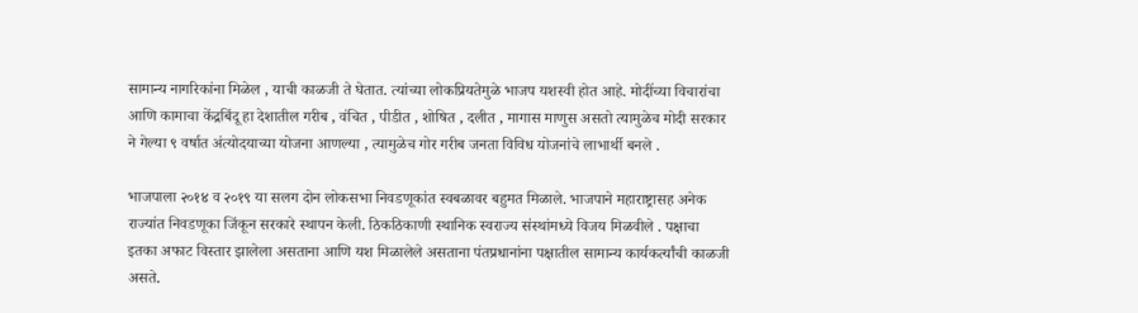सामान्य नागरिकांना मिळेल , याची काळजी ते घेतात. त्यांच्या लोकप्रियतेमुळे भाजप यशस्वी होत आहे. मोदींच्या विचारांचा आणि कामाचा केंद्रबिंदू हा देशातील गरीब , वंचित , पीडीत , शोषित , दलीत , मागास माणुस असतो त्यामुळेच मोदी सरकार ने गेल्या ९ वर्षात अंत्योदयाच्या योजना आणल्या , त्यामुळेच गोर गरीब जनता विविध योजनांचे लाभार्थी बनले .

भाजपाला २०१४ व २०१९ या सलग दोन लोकसभा निवडणूकांत स्वबळावर बहुमत मिळाले. भाजपाने महाराष्ट्रासह अनेक राज्यांत निवडणूका जिंकून सरकारे स्थापन केली. ठिकठिकाणी स्थानिक स्वराज्य संस्थांमध्ये विजय मिळवीले . पक्षाचा इतका अफाट विस्तार झालेला असताना आणि यश मिळालेले असताना पंतप्रधानांना पक्षातील सामान्य कार्यकर्त्यांची काळजी असते.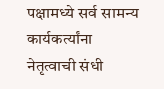पक्षामध्ये सर्व सामन्य कार्यकर्त्यांना नेतृत्वाची संधी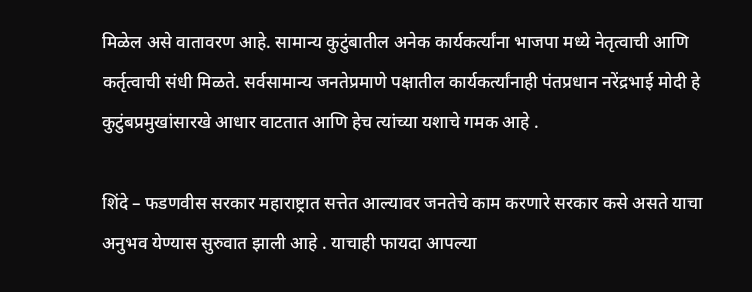मिळेल असे वातावरण आहे. सामान्य कुटुंबातील अनेक कार्यकर्त्यांना भाजपा मध्ये नेतृत्वाची आणि कर्तृत्वाची संधी मिळते. सर्वसामान्य जनतेप्रमाणे पक्षातील कार्यकर्त्यांनाही पंतप्रधान नरेंद्रभाई मोदी हे कुटुंबप्रमुखांसारखे आधार वाटतात आणि हेच त्यांच्या यशाचे गमक आहे .

शिंदे – फडणवीस सरकार महाराष्ट्रात सत्तेत आल्यावर जनतेचे काम करणारे सरकार कसे असते याचा अनुभव येण्यास सुरुवात झाली आहे . याचाही फायदा आपल्या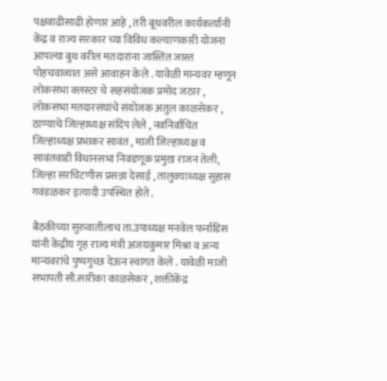पक्षवाढीसाढी होणार आहे , तरी बूथवरील कार्यकर्त्यांनी केंद्र व राज्य सरकार च्या विविध कल्याणकारी योजना आपल्या बुथ वरील मतदारांना जास्तित जास्त पोहचवाव्यात असे आवाहन केले . यावेळी मान्यवर म्हणून लोकसभा क्लस्टर चे सहसंयोजक प्रमोद जठार , लोकसभा मतदारसंघांचे संयोजक अतुल काळसेकर , ठाण्याचे जिल्हाध्यक्ष संदिप लेले , नवनिर्वाचित जिल्हाध्यक्ष प्रभाकर सावंत , माजी जिल्हाध्यक्ष व सावंतवाडी विधानसभा निवडणूक प्रमुख राजन तेली, जिल्हा सरचिटणीस प्रसन्ना देसाई , तालुक्याध्यक्ष सुहास गवंडळकर इत्यादी उपस्थित होते .

बैठकीच्या सुरुवातीलाच ता.उपाध्यक्ष मनवेल फर्नाडिस यांनी केंद्रीय गृह राज्य मंत्री अजयकुमार मिश्रा व अन्य मान्यवरांचे पुष्पगुच्छ देऊन स्वागत केले . यावेळी माजी सभापती सौ.सारीका काळसेकर , शक्तीकेंद्र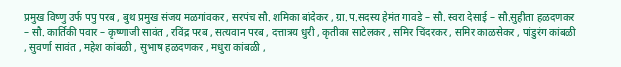प्रमुख विष्णु उर्फ पपु परब , बुथ प्रमुख संजय मळगांवकर , सरपंच सौ. शमिका बांदेकर , ग्रा.प.सदस्य हेमंत गावडे – सौ. स्वरा देसाई – सौ.सुहीता हळदणकर – सौ. कार्तिकी पवार – कृष्णाजी सावंत , रविंद्र परब , सत्यवान परब , दत्तात्रय धुरी , कृतीका साटेलकर , समिर चिंदरकर , समिर काळसेकर , पांडुरंग कांबळी , सुवर्णा सावंत , महेश कांबळी , सुभाष हळदणकर , मधुरा कांबळी ,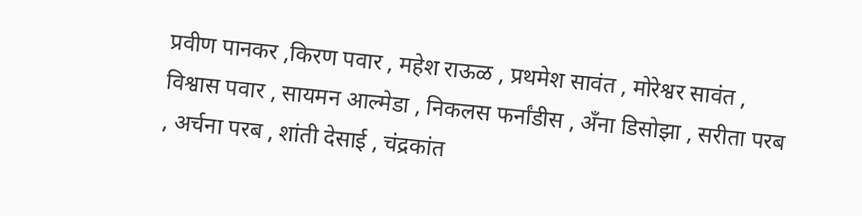प्रवीण पानकर ,किरण पवार , महेश राऊळ , प्रथमेश सावंत , मोरेश्वर सावंत , विश्वास पवार , सायमन आल्मेडा , निकलस फर्नांडीस , अँना डिसोझा , सरीता परब , अर्चना परब , शांती देसाई , चंद्रकांत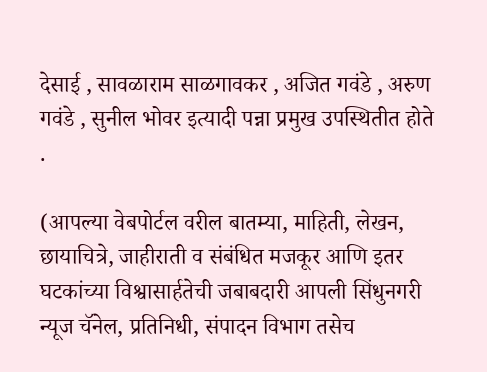देसाई , सावळाराम साळगावकर , अजित गवंडे , अरुण गवंडे , सुनील भोवर इत्यादी पन्ना प्रमुख उपस्थितीत होते .

(आपल्या वेबपोर्टल वरील बातम्या, माहिती, लेखन, छायाचित्रे, जाहीराती व संबंधित मजकूर आणि इतर घटकांच्या विश्वासार्हतेची जबाबदारी आपली सिंधुनगरी न्यूज चॅनेल, प्रतिनिधी, संपादन विभाग तसेच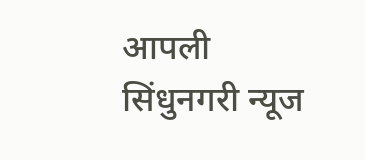आपली सिंधुनगरी न्यूज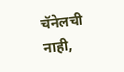चॅनेलची नाही,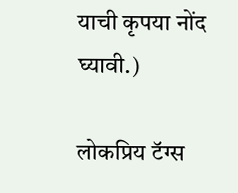याची कृपया नोंद घ्यावी.)

लोकप्रिय टॅग्स